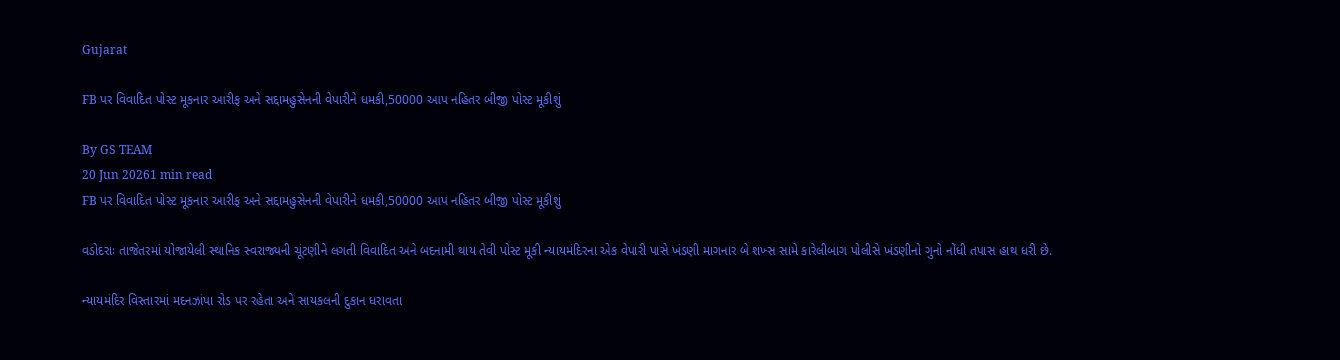Gujarat

FB પર વિવાદિત પોસ્ટ મૂકનાર આરીફ અને સદ્દામહુસેનની વેપારીને ધમકી,50000 આપ નહિતર બીજી પોસ્ટ મૂકીશું

By GS TEAM
20 Jun 20261 min read
FB પર વિવાદિત પોસ્ટ મૂકનાર આરીફ અને સદ્દામહુસેનની વેપારીને ધમકી,50000 આપ નહિતર બીજી પોસ્ટ મૂકીશું

વડોદરાઃ તાજેતરમાં યોજાયેલી સ્થાનિક સ્વરાજ્યની ચૂંટણીને લગતી વિવાદિત અને બદનામી થાય તેવી પોસ્ટ મૂકી ન્યાયમંદિરના એક વેપારી પાસે ખંડણી માગનાર બે શખ્સ સામે કારેલીબાગ પોલીસે ખંડણીનો ગુનો નોંધી તપાસ હાથ ધરી છે.

ન્યાયમંદિર વિસ્તારમાં મદનઝાંપા રોડ પર રહેતા અને સાયકલની દુકાન ધરાવતા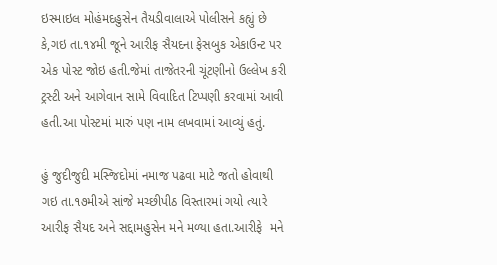ઇસ્માઇલ મોહંમદહુસેન તૈયડીવાલાએ પોલીસને કહ્યું છે કે,ગઇ તા.૧૪મી જૂને આરીફ સૈયદના ફેસબુક એકાઉન્ટ પર એક પોસ્ટ જોઇ હતી.જેમાં તાજેતરની ચૂંટણીનો ઉલ્લેખ કરી ટ્રસ્ટી અને આગેવાન સામે વિવાદિત ટિપ્પણી કરવામાં આવી હતી.આ પોસ્ટમાં મારું પણ નામ લખવામાં આવ્યું હતું.

હું જુદીજુદી મસ્જિદોમાં નમાજ પઢવા માટે જતો હોવાથી ગઇ તા.૧૭મીએ સાંજે મચ્છીપીઠ વિસ્તારમાં ગયો ત્યારે આરીફ સૈયદ અને સદ્દામહુસેન મને મળ્યા હતા.આરીફે  મને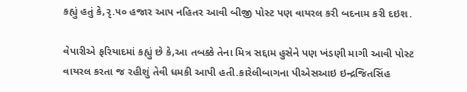કહ્યું હતું કે,રૃ.૫૦ હજાર આપ નહિતર આવી બીજી પોસ્ટ પણ વાયરલ કરી બદનામ કરી દઇશ.

વેપારીએ ફરિયાદમાં કહ્યું છે કે,આ તબક્કે તેના મિત્ર સદ્દામ હુસેને પણ ખંડણી માગી આવી પોસ્ટ વાયરલ કરતા જ રહીશું તેવી ધમકી આપી હતી.કારેલીબાગના પીએસઆઇ ઇન્દ્રજિતસિંહ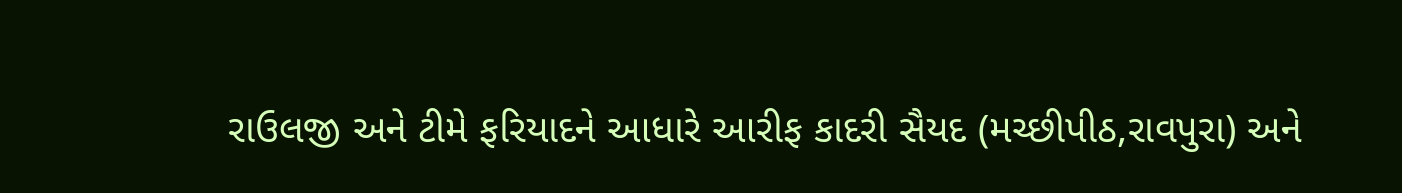રાઉલજી અને ટીમે ફરિયાદને આધારે આરીફ કાદરી સૈયદ (મચ્છીપીઠ,રાવપુરા) અને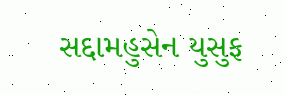સદ્દામહુસેન યુસુફ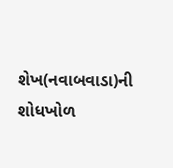શેખ(નવાબવાડા)ની શોધખોળ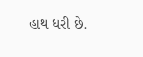હાથ ધરી છે.